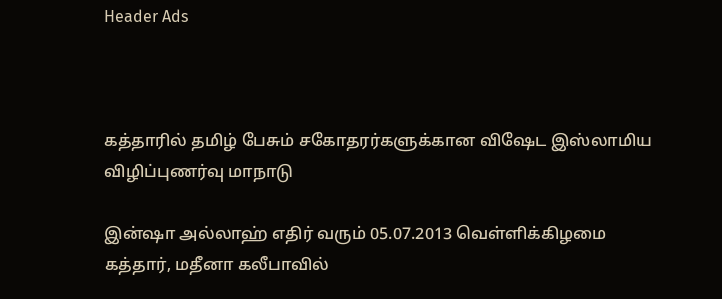Header Ads



கத்தாரில் தமிழ் பேசும் சகோதரர்களுக்கான விஷேட இஸ்லாமிய விழிப்புணர்வு மாநாடு

இன்ஷா அல்லாஹ் எதிர் வரும் 05.07.2013 வெள்ளிக்கிழமை கத்தார், மதீனா கலீபாவில்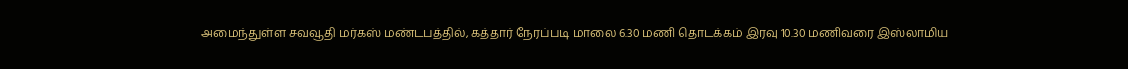அமைந்துள்ள சவவூதி மர்கஸ் மண்டபத்தில், கத்தார் நேரப்படி மாலை 6.30 மணி தொடக்கம் இரவு 10.30 மணிவரை இஸ்லாமிய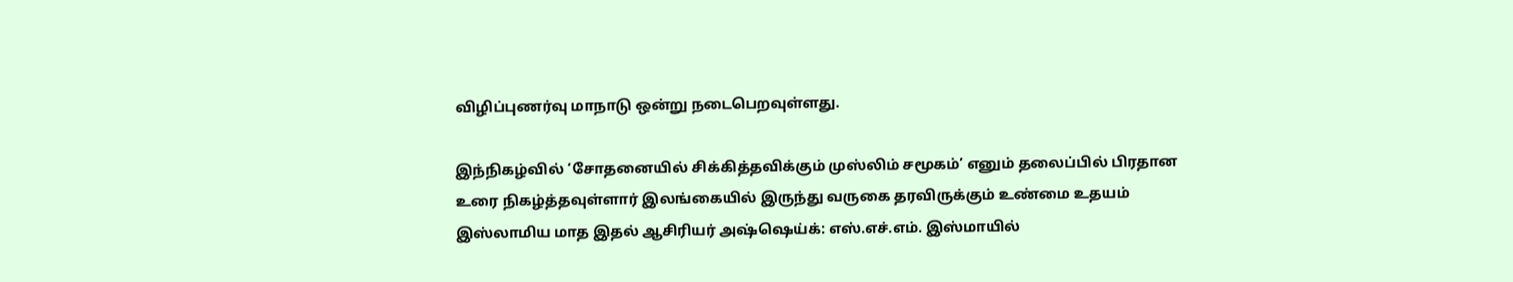விழிப்புணர்வு மாநாடு ஒன்று நடைபெறவுள்ளது.

இந்நிகழ்வில் ‘சோதனையில் சிக்கித்தவிக்கும் முஸ்லிம் சமூகம்’ எனும் தலைப்பில் பிரதான உரை நிகழ்த்தவுள்ளார் இலங்கையில் இருந்து வருகை தரவிருக்கும் உண்மை உதயம் இஸ்லாமிய மாத இதல் ஆசிரியர் அஷ்ஷெய்க்: எஸ்.எச்.எம். இஸ்மாயில்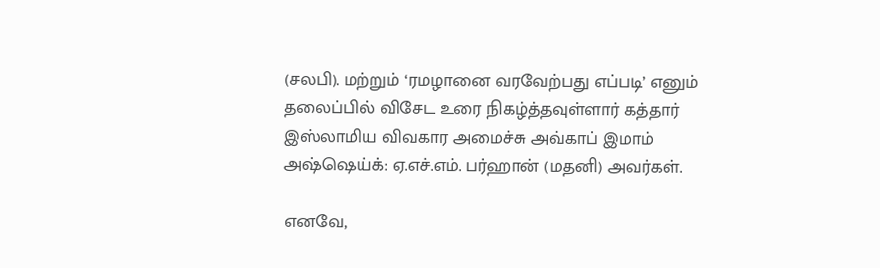(சலபி). மற்றும் ‘ரமழானை வரவேற்பது எப்படி’ எனும் தலைப்பில் விசேட உரை நிகழ்த்தவுள்ளார் கத்தார் இஸ்லாமிய விவகார அமைச்சு அவ்காப் இமாம் அஷ்ஷெய்க்: ஏ.எச்.எம். பர்ஹான் (மதனி) அவர்கள்.

எனவே,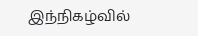இந்நிகழ்வில்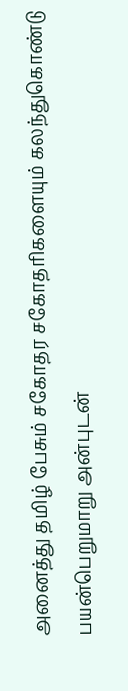அனைத்து தமிழ் பேசும் சகோதர சகோதரிகளையும் கலந்துகொண்டு பயன்பெறுமாறு அன்புடன்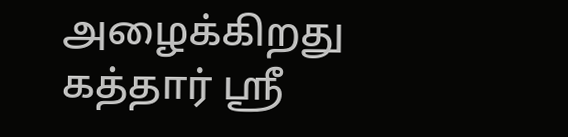அழைக்கிறது கத்தார் ஸ்ரீ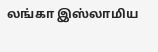லங்கா இஸ்லாமிய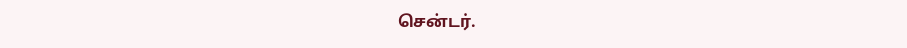சென்டர்.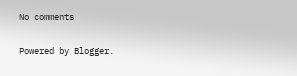No comments

Powered by Blogger.